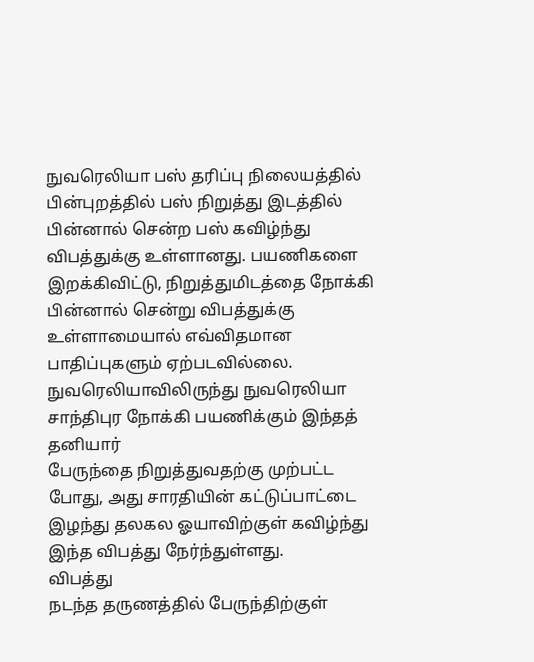நுவரெலியா பஸ் தரிப்பு நிலையத்தில் பின்புறத்தில் பஸ் நிறுத்து இடத்தில் பின்னால் சென்ற பஸ் கவிழ்ந்து விபத்துக்கு உள்ளானது. பயணிகளை இறக்கிவிட்டு, நிறுத்துமிடத்தை நோக்கி பின்னால் சென்று விபத்துக்கு உள்ளாமையால் எவ்விதமான பாதிப்புகளும் ஏற்படவில்லை.
நுவரெலியாவிலிருந்து நுவரெலியா சாந்திபுர நோக்கி பயணிக்கும் இந்தத் தனியார்
பேருந்தை நிறுத்துவதற்கு முற்பட்ட போது, அது சாரதியின் கட்டுப்பாட்டை
இழந்து தலகல ஓயாவிற்குள் கவிழ்ந்து இந்த விபத்து நேர்ந்துள்ளது.
விபத்து
நடந்த தருணத்தில் பேருந்திற்குள்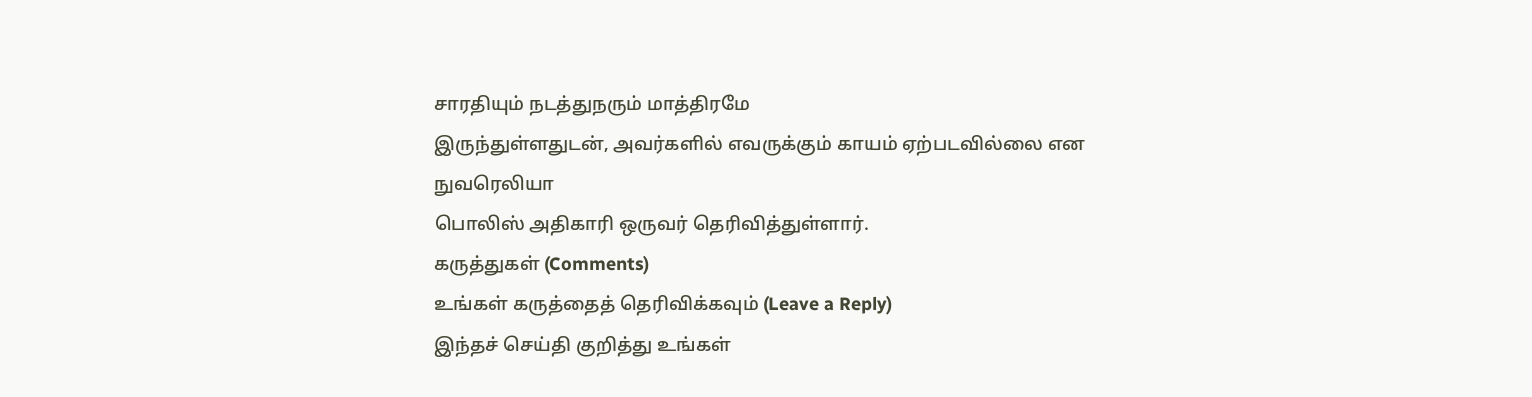சாரதியும் நடத்துநரும் மாத்திரமே
இருந்துள்ளதுடன், அவர்களில் எவருக்கும் காயம் ஏற்படவில்லை என நுவரெலியா
பொலிஸ் அதிகாரி ஒருவர் தெரிவித்துள்ளார்.
கருத்துகள் (Comments)
உங்கள் கருத்தைத் தெரிவிக்கவும் (Leave a Reply)
இந்தச் செய்தி குறித்து உங்கள்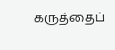கருத்தைப்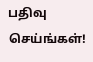பதிவு செய்ங்கள்!